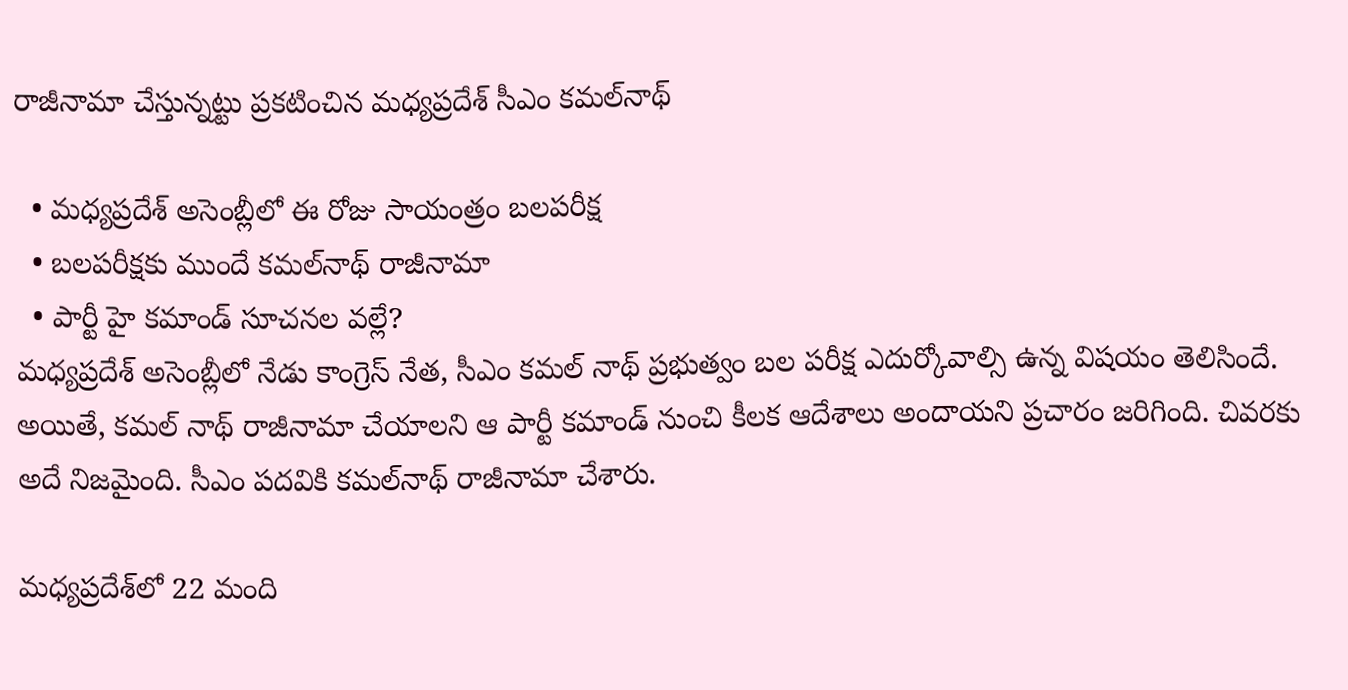రాజీనామా చేస్తున్నట్టు ప్రకటించిన మధ్యప్రదేశ్ సీఎం కమల్‌నాథ్‌

  • మధ్యప్రదేశ్ అసెంబ్లీలో ఈ రోజు సాయంత్రం బలపరీక్ష
  • బలపరీక్షకు ముందే కమల్‌నాథ్ రాజీనామా
  • పార్టీ హై కమాండ్‌ సూచనల వల్లే?
మధ్యప్రదేశ్ అసెంబ్లీలో నేడు కాంగ్రెస్ నేత, సీఎం కమల్ నాథ్ ప్రభుత్వం బల పరీక్ష ఎదుర్కోవాల్సి ఉన్న విషయం తెలిసిందే. అయితే, కమల్ నాథ్ రాజీనామా చేయాలని ఆ పార్టీ కమాండ్ నుంచి కీలక ఆదేశాలు అందాయని ప్రచారం జరిగింది. చివరకు అదే నిజమైంది. సీఎం పదవికి కమల్‌నాథ్ రాజీనామా చేశారు.

మధ్యప్రదేశ్‌లో 22 మంది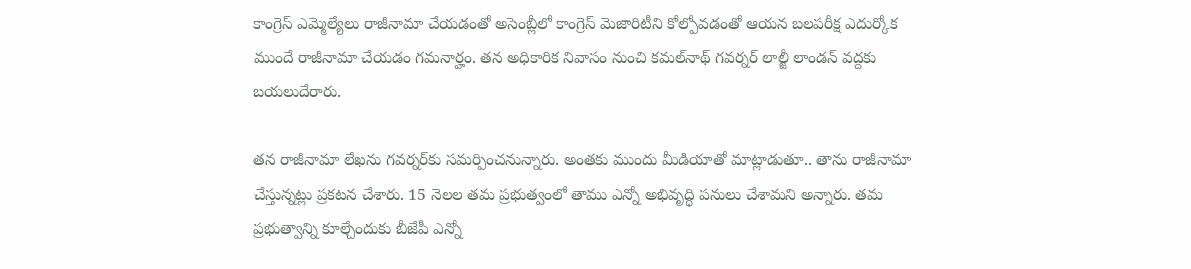కాంగ్రెస్‌ ఎమ్మెల్యేలు రాజీనామా చేయడంతో అసెంబ్లీలో కాంగ్రెస్ మెజారిటీని కోల్పోవడంతో ఆయన బలపరీక్ష ఎదుర్కోక ముందే రాజీనామా చేయడం గమనార్హం. తన అధికారిక నివాసం నుంచి కమల్‌నాథ్ గవర్నర్‌ లాల్జీ లాండన్ వద్దకు బయలుదేరారు.

తన రాజీనామా లేఖను గవర్నర్‌కు సమర్పించనున్నారు. అంతకు ముందు మీడియాతో మాట్లాడుతూ.. తాను రాజీనామా చేస్తున్నట్లు ప్రకటన చేశారు. 15 నెలల తమ ప్రభుత్వంలో తాము ఎన్నో అభివృద్ధి పనులు చేశామని అన్నారు. తమ ప్రభుత్వాన్ని కూల్చేందుకు బీజేపీ ఎన్నో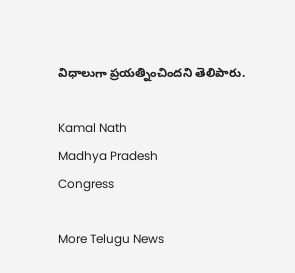విధాలుగా ప్రయత్నించిందని తెలిపారు.

Kamal Nath
Madhya Pradesh
Congress

More Telugu News